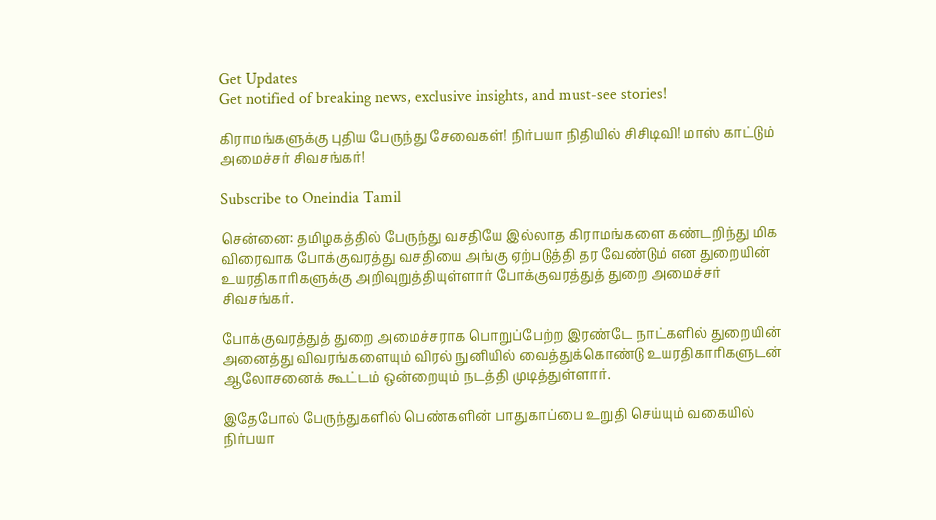Get Updates
Get notified of breaking news, exclusive insights, and must-see stories!

கிராமங்களுக்கு புதிய பேருந்து சேவைகள்! நிர்பயா நிதியில் சிசிடிவி! மாஸ் காட்டும் அமைச்சர் சிவசங்கர்!

Subscribe to Oneindia Tamil

சென்னை: தமிழகத்தில் பேருந்து வசதியே இல்லாத கிராமங்களை கண்டறிந்து மிக விரைவாக போக்குவரத்து வசதியை அங்கு ஏற்படுத்தி தர வேண்டும் என துறையின் உயரதிகாரிகளுக்கு அறிவுறுத்தியுள்ளார் போக்குவரத்துத் துறை அமைச்சர் சிவசங்கர்.

போக்குவரத்துத் துறை அமைச்சராக பொறுப்பேற்ற இரண்டே நாட்களில் துறையின் அனைத்து விவரங்களையும் விரல் நுனியில் வைத்துக்கொண்டு உயரதிகாரிகளுடன் ஆலோசனைக் கூட்டம் ஒன்றையும் நடத்தி முடித்துள்ளார்.

இதேபோல் பேருந்துகளில் பெண்களின் பாதுகாப்பை உறுதி செய்யும் வகையில் நிர்பயா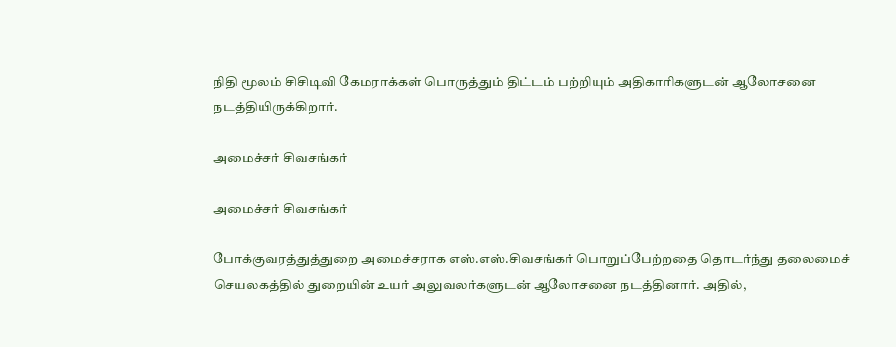நிதி மூலம் சிசிடிவி கேமராக்கள் பொருத்தும் திட்டம் பற்றியும் அதிகாரிகளுடன் ஆலோசனை நடத்தியிருக்கிறார்.

அமைச்சர் சிவசங்கர்

அமைச்சர் சிவசங்கர்

போக்குவரத்துத்துறை அமைச்சராக எஸ்.எஸ்.சிவசங்கர் பொறுப்பேற்றதை தொடர்ந்து தலைமைச் செயலகத்தில் துறையின் உயர் அலுவலர்களுடன் ஆலோசனை நடத்தினார். அதில்,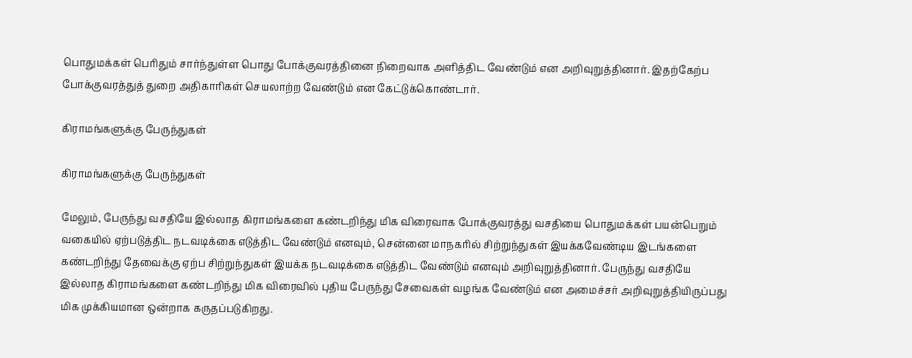பொதுமக்கள் பெரிதும் சார்ந்துள்ள பொது போக்குவரத்தினை நிறைவாக அளித்திட வேண்டும் என அறிவுறுத்தினார். இதற்கேற்ப போக்குவரத்துத் துறை அதிகாரிகள் செயலாற்ற வேண்டும் என கேட்டுக்கொண்டார்.

கிராமங்களுக்கு பேருந்துகள்

கிராமங்களுக்கு பேருந்துகள்

மேலும், பேருந்து வசதியே இல்லாத கிராமங்களை கண்டறிந்து மிக விரைவாக போக்குவரத்து வசதியை பொதுமக்கள் பயன்பெறும் வகையில் ஏற்படுத்திட நடவடிக்கை எடுத்திட வேண்டும் எனவும், சென்னை மாநகரில் சிற்றுந்துகள் இயக்கவேண்டிய இடங்களை கண்டறிந்து தேவைக்கு ஏற்ப சிற்றுந்துகள் இயக்க நடவடிக்கை எடுத்திட வேண்டும் எனவும் அறிவுறுத்தினார். பேருந்து வசதியே இல்லாத கிராமங்களை கண்டறிந்து மிக விரைவில் புதிய பேருந்து சேவைகள் வழங்க வேண்டும் என அமைச்சர் அறிவுறுத்தியிருப்பது மிக முக்கியமான ஒன்றாக கருதப்படுகிறது.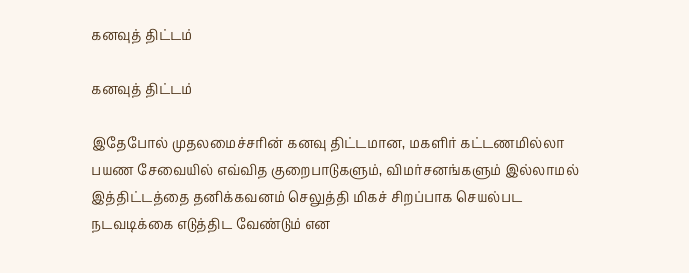கனவுத் திட்டம்

கனவுத் திட்டம்

இதேபோல் முதலமைச்சரின் கனவு திட்டமான, மகளிர் கட்டணமில்லா பயண சேவையில் எவ்வித குறைபாடுகளும், விமர்சனங்களும் இல்லாமல் இத்திட்டத்தை தனிக்கவனம் செலுத்தி மிகச் சிறப்பாக செயல்பட நடவடிக்கை எடுத்திட வேண்டும் என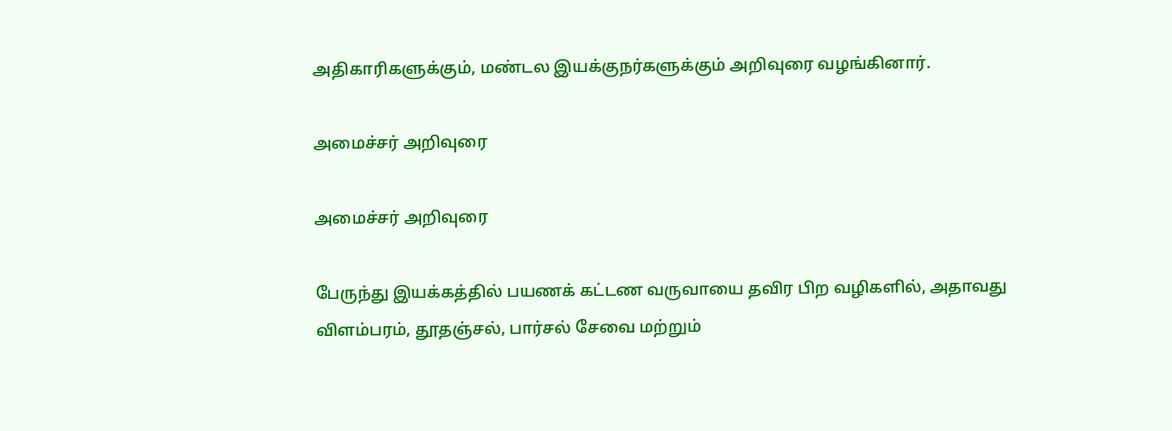அதிகாரிகளுக்கும், மண்டல இயக்குநர்களுக்கும் அறிவுரை வழங்கினார்.

அமைச்சர் அறிவுரை

அமைச்சர் அறிவுரை

பேருந்து இயக்கத்தில் பயணக் கட்டண வருவாயை தவிர பிற வழிகளில், அதாவது விளம்பரம், தூதஞ்சல், பார்சல் சேவை மற்றும்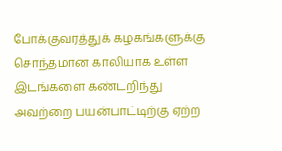போக்குவரத்துக் கழகங்களுக்கு சொந்தமான காலியாக உள்ள இடங்களை கண்டறிந்து அவற்றை பயன்பாட்டிற்கு ஏற்ற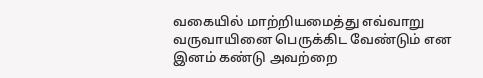வகையில் மாற்றியமைத்து எவ்வாறு வருவாயினை பெருக்கிட வேண்டும் என இனம் கண்டு அவற்றை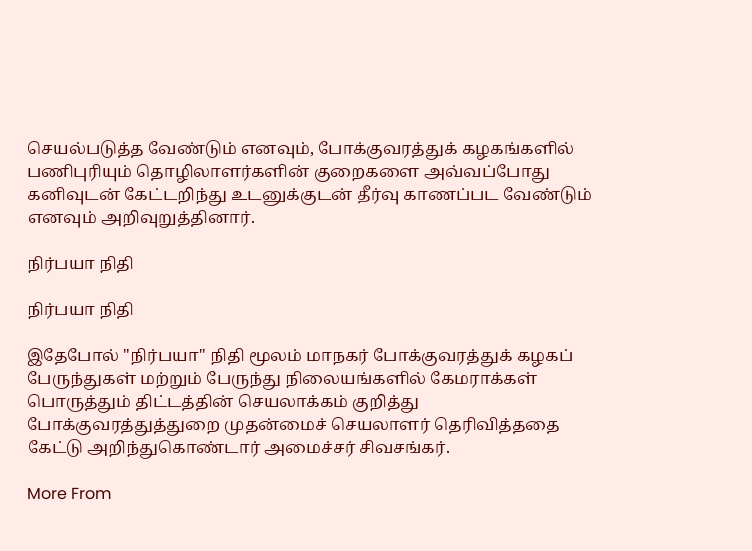செயல்படுத்த வேண்டும் எனவும், போக்குவரத்துக் கழகங்களில் பணிபுரியும் தொழிலாளர்களின் குறைகளை அவ்வப்போது கனிவுடன் கேட்டறிந்து உடனுக்குடன் தீர்வு காணப்பட வேண்டும் எனவும் அறிவுறுத்தினார்.

நிர்பயா நிதி

நிர்பயா நிதி

இதேபோல் "நிர்பயா" நிதி மூலம் மாநகர் போக்குவரத்துக் கழகப் பேருந்துகள் மற்றும் பேருந்து நிலையங்களில் கேமராக்கள் பொருத்தும் திட்டத்தின் செயலாக்கம் குறித்து போக்குவரத்துத்துறை முதன்மைச் செயலாளர் தெரிவித்ததை கேட்டு அறிந்துகொண்டார் அமைச்சர் சிவசங்கர்.

More From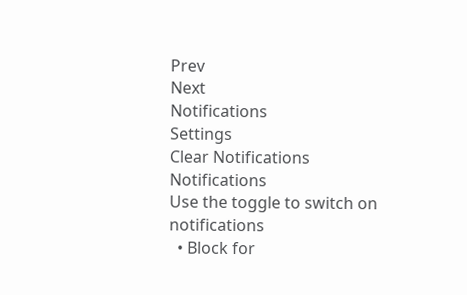Prev
Next
Notifications
Settings
Clear Notifications
Notifications
Use the toggle to switch on notifications
  • Block for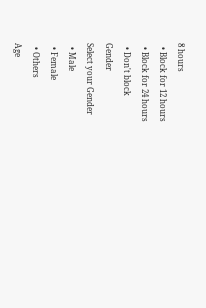8 hours
  • Block for 12 hours
  • Block for 24 hours
  • Don't block
Gender
Select your Gender
  • Male
  • Female
  • Others
Age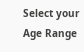Select your Age Range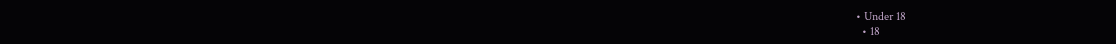• Under 18
  • 18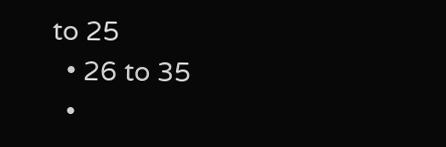to 25
  • 26 to 35
  •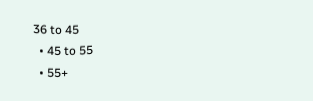36 to 45
  • 45 to 55
  • 55+